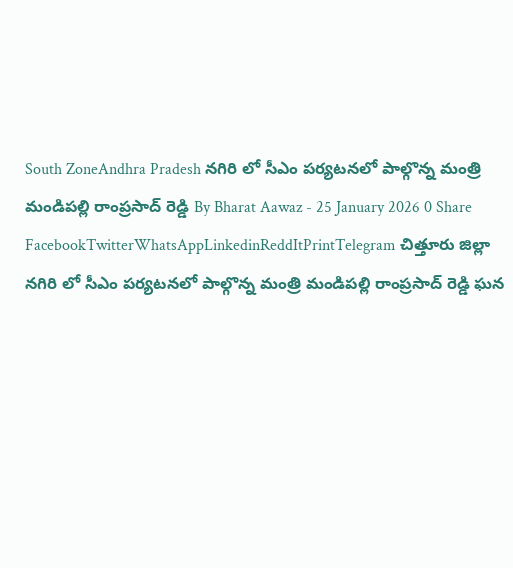South ZoneAndhra Pradesh నగిరి లో సీఎం పర్యటనలో పాల్గొన్న మంత్రి మండిపల్లి రాంప్రసాద్ రెడ్డి By Bharat Aawaz - 25 January 2026 0 Share FacebookTwitterWhatsAppLinkedinReddItPrintTelegram చిత్తూరు జిల్లా నగిరి లో సీఎం పర్యటనలో పాల్గొన్న మంత్రి మండిపల్లి రాంప్రసాద్ రెడ్డి ఘన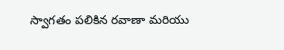స్వాగతం పలికిన రవాణా మరియు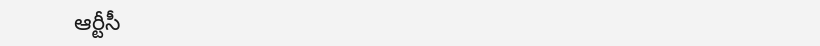ఆర్టీసీ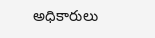అధికారులు